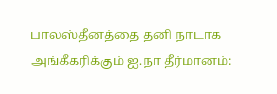பாலஸ்தீனத்தை தனி நாடாக அங்கீகரிக்கும் ஐ.நா தீர்மானம்: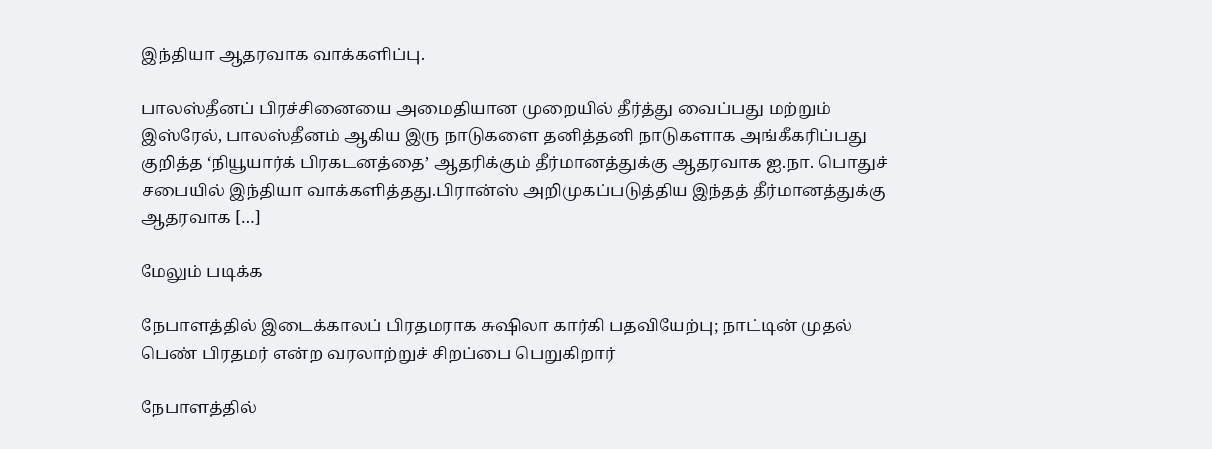இந்தியா ஆதரவாக வாக்களிப்பு.

பாலஸ்தீனப் பிரச்சினையை அமைதியான முறையில் தீர்த்து வைப்பது மற்றும் இஸ்ரேல், பாலஸ்தீனம் ஆகிய இரு நாடுகளை தனித்தனி நாடுகளாக அங்கீகரிப்பது குறித்த ‘நியூயார்க் பிரகடனத்தை’ ஆதரிக்கும் தீர்மானத்துக்கு ஆதரவாக ஐ.நா. பொதுச் சபையில் இந்தியா வாக்களித்தது.பிரான்ஸ் அறிமுகப்படுத்திய இந்தத் தீர்மானத்துக்கு ஆதரவாக […]

மேலும் படிக்க

நேபாளத்தில் இடைக்காலப் பிரதமராக சுஷிலா கார்கி பதவியேற்பு; நாட்டின் முதல் பெண் பிரதமர் என்ற வரலாற்றுச் சிறப்பை பெறுகிறார்

நேபாளத்தில்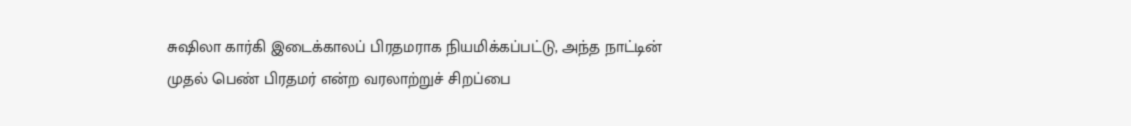சுஷிலா கார்கி இடைக்காலப் பிரதமராக நியமிக்கப்பட்டு, அந்த நாட்டின் முதல் பெண் பிரதமர் என்ற வரலாற்றுச் சிறப்பை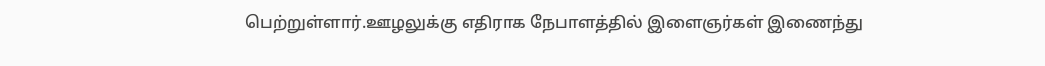பெற்றுள்ளார்.ஊழலுக்கு எதிராக நேபாளத்தில் இளைஞர்கள் இணைந்து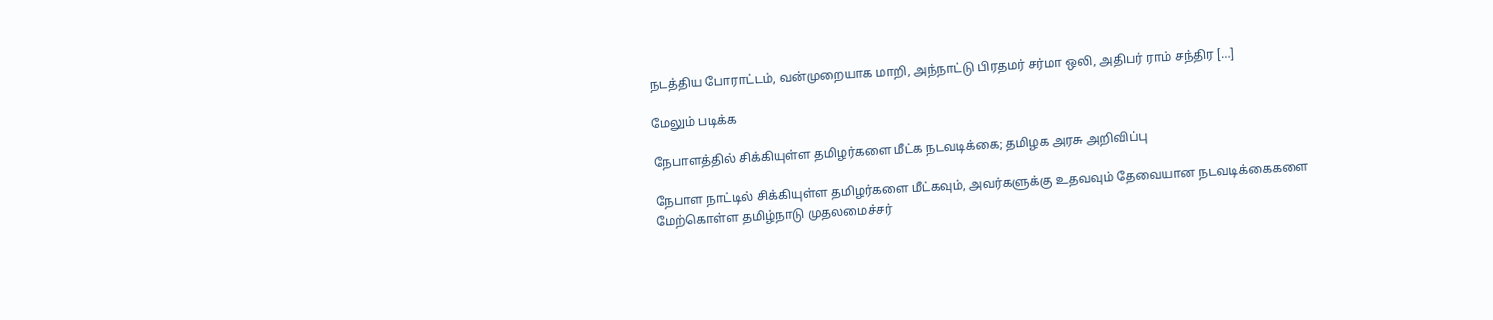நடத்திய போராட்டம், வன்முறையாக மாறி, அந்நாட்டு பிரதமர் சர்மா ஒலி, அதிபர் ராம் சந்திர […]

மேலும் படிக்க

நேபாளத்தில் சிக்கியுள்ள தமிழர்களை மீட்க நடவடிக்கை; தமிழக அரசு அறிவிப்பு

நேபாள நாட்டில் சிக்கியுள்ள தமிழர்களை மீட்கவும், அவர்களுக்கு உதவவும் தேவையான நடவடிக்கைகளை மேற்கொள்ள தமிழ்நாடு முதலமைச்சர்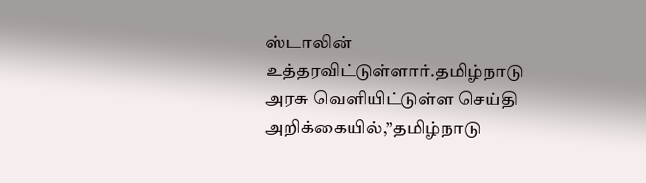ஸ்டாலின் உத்தரவிட்டுள்ளார்.தமிழ்நாடு அரசு வெளியிட்டுள்ள செய்தி அறிக்கையில்,”தமிழ்நாடு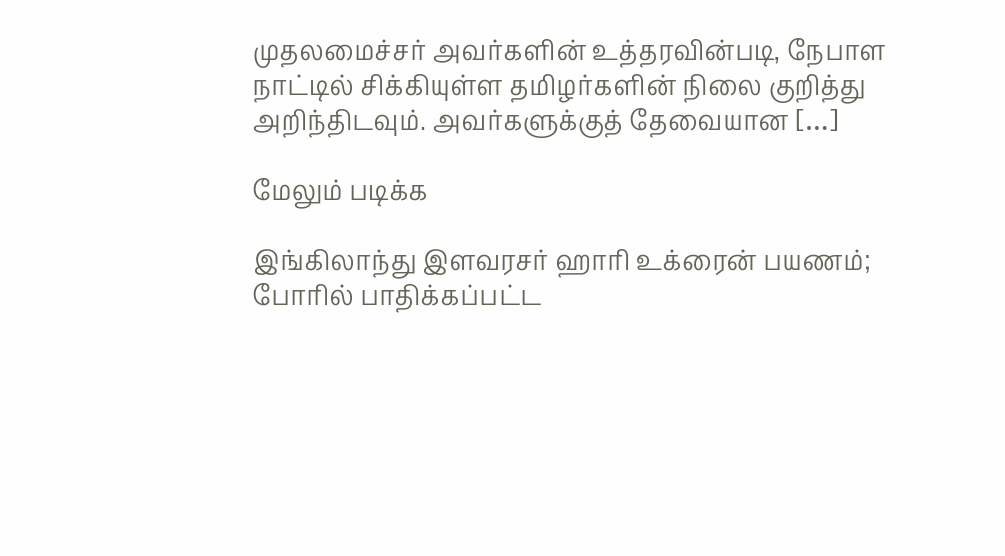முதலமைச்சர் அவர்களின் உத்தரவின்படி, நேபாள நாட்டில் சிக்கியுள்ள தமிழர்களின் நிலை குறித்து அறிந்திடவும். அவர்களுக்குத் தேவையான […]

மேலும் படிக்க

இங்கிலாந்து இளவரசர் ஹாரி உக்ரைன் பயணம்; போரில் பாதிக்கப்பட்ட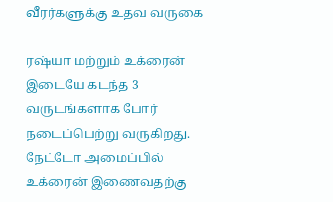வீரர்களுக்கு உதவ வருகை

ரஷ்யா மற்றும் உக்ரைன் இடையே கடந்த 3 வருடங்களாக போர் நடைப்பெற்று வருகிறது. நேட்டோ அமைப்பில் உக்ரைன் இணைவதற்கு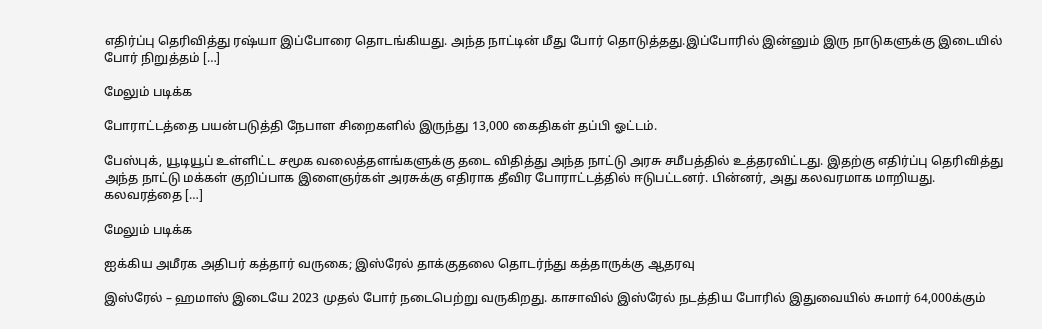எதிர்ப்பு தெரிவித்து ரஷ்யா இப்போரை தொடங்கியது. அந்த நாட்டின் மீது போர் தொடுத்தது.இப்போரில் இன்னும் இரு நாடுகளுக்கு இடையில் போர் நிறுத்தம் […]

மேலும் படிக்க

போராட்டத்தை பயன்படுத்தி நேபாள சிறைகளில் இருந்து 13,000 கைதிகள் தப்பி ஓட்டம்.

பேஸ்புக், யூடியூப் உள்ளிட்ட சமூக வலைத்தளங்களுக்கு தடை விதித்து அந்த நாட்டு அரசு சமீபத்தில் உத்தரவிட்டது. இதற்கு எதிர்ப்பு தெரிவித்து அந்த நாட்டு மக்கள் குறிப்பாக இளைஞர்கள் அரசுக்கு எதிராக தீவிர போராட்டத்தில் ஈடுபட்டனர். பின்னர், அது கலவரமாக மாறியது. கலவரத்தை […]

மேலும் படிக்க

ஐக்கிய அமீரக அதிபர் கத்தார் வருகை; இஸ்ரேல் தாக்குதலை தொடர்ந்து கத்தாருக்கு ஆதரவு

இஸ்ரேல் – ஹமாஸ் இடையே 2023 முதல் போர் நடைபெற்று வருகிறது. காசாவில் இஸ்ரேல் நடத்திய போரில் இதுவையில் சுமார் 64,000க்கும்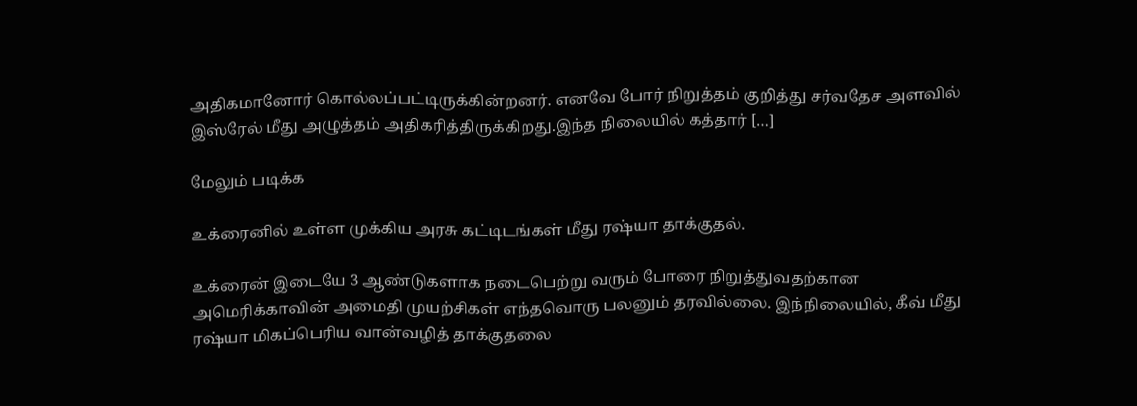அதிகமானோர் கொல்லப்பட்டிருக்கின்றனர். எனவே போர் நிறுத்தம் குறித்து சர்வதேச அளவில் இஸ்ரேல் மீது அழுத்தம் அதிகரித்திருக்கிறது.இந்த நிலையில் கத்தார் […]

மேலும் படிக்க

உக்ரைனில் உள்ள முக்கிய அரசு கட்டிடங்கள் மீது ரஷ்யா தாக்குதல்.

உக்ரைன் இடையே 3 ஆண்டுகளாக நடைபெற்று வரும் போரை நிறுத்துவதற்கான அமெரிக்காவின் அமைதி முயற்சிகள் எந்தவொரு பலனும் தரவில்லை. இந்நிலையில், கீவ் மீது ரஷ்யா மிகப்பெரிய வான்வழித் தாக்குதலை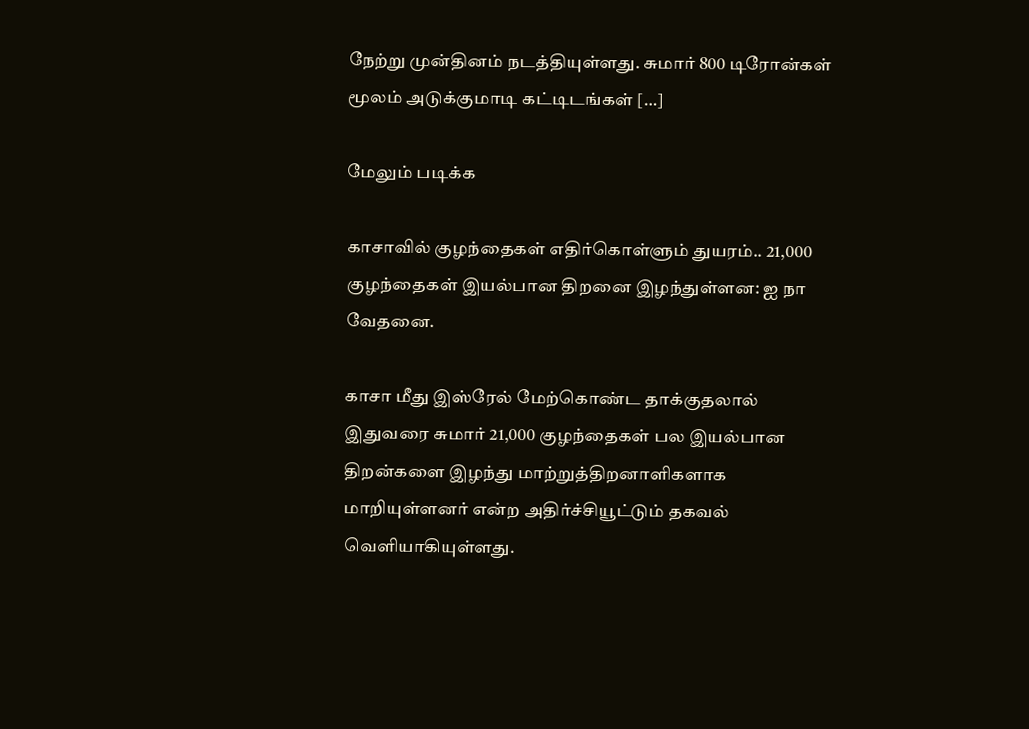நேற்று முன்தினம் நடத்தியுள்ளது. சுமார் 800 டிரோன்கள் மூலம் அடுக்குமாடி கட்டிடங்கள் […]

மேலும் படிக்க

காசாவில் குழந்தைகள் எதிர்கொள்ளும் துயரம்.. 21,000 குழந்தைகள் இயல்பான திறனை இழந்துள்ளன: ஐ நா வேதனை.

காசா மீது இஸ்ரேல் மேற்கொண்ட தாக்குதலால் இதுவரை சுமார் 21,000 குழந்தைகள் பல இயல்பான திறன்களை இழந்து மாற்றுத்திறனாளிகளாக மாறியுள்ளனர் என்ற அதிர்ச்சியூட்டும் தகவல் வெளியாகியுள்ளது.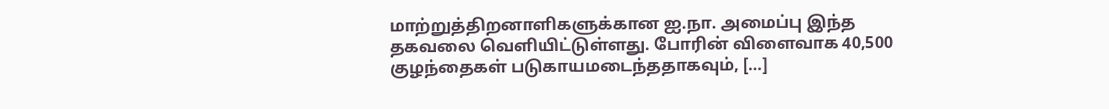மாற்றுத்திறனாளிகளுக்கான ஐ.நா. அமைப்பு இந்த தகவலை வெளியிட்டுள்ளது. போரின் விளைவாக 40,500 குழந்தைகள் படுகாயமடைந்ததாகவும், […]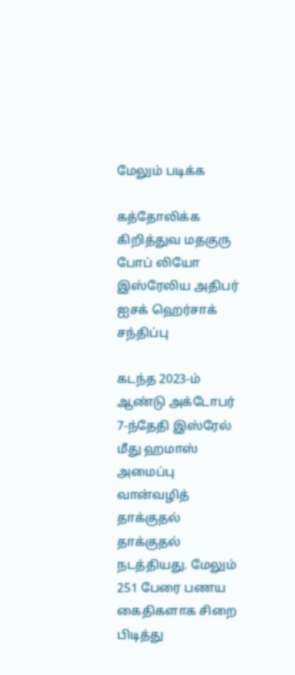மேலும் படிக்க

கத்தோலிக்க கிறித்துவ மதகுரு போப் லியோ இஸ்ரேலிய அதிபர் ஐசக் ஹெர்சாக் சந்திப்பு

கடந்த 2023-ம் ஆண்டு அக்டோபர் 7-ந்தேதி இஸ்ரேல் மீது ஹமாஸ் அமைப்பு வான்வழித் தாக்குதல் தாக்குதல் நடத்தியது. மேலும் 251 பேரை பணய கைதிகளாக சிறை பிடித்து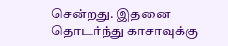சென்றது. இதனை தொடர்ந்து காசாவுக்கு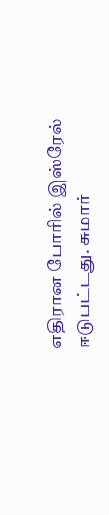எதிரான போரில் இஸ்ரேல் ஈடுபட்டது. சுமார்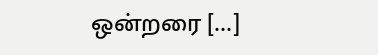ஒன்றரை […]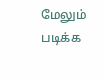மேலும் படிக்க